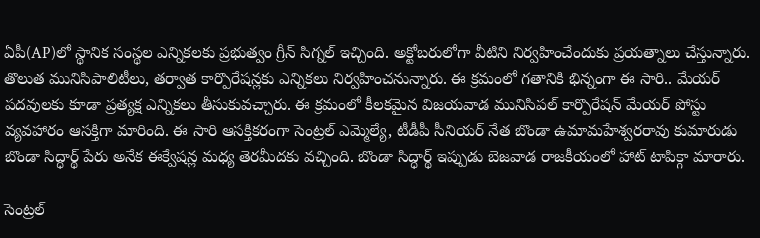ఏపీ(AP)లో స్థానిక సంస్థల ఎన్నికలకు ప్రభుత్వం గ్రీన్ సిగ్నల్ ఇచ్చింది. అక్టోబరులోగా వీటిని నిర్వహించేందుకు ప్రయత్నాలు చేస్తున్నారు. తొలుత మునిసిపాలిటీలు, తర్వాత కార్పొరేషన్లకు ఎన్నికలు నిర్వహించనున్నారు. ఈ క్రమంలో గతానికి భిన్నంగా ఈ సారి.. మేయర్ పదవులకు కూడా ప్రత్యక్ష ఎన్నికలు తీసుకువచ్చారు. ఈ క్రమంలో కీలకమైన విజయవాడ మునిసిపల్ కార్పొరేషన్ మేయర్ పోస్టు వ్యవహారం ఆసక్తిగా మారింది. ఈ సారి ఆసక్తికరంగా సెంట్రల్ ఎమ్మెల్యే, టీడీపీ సీనియర్ నేత బొండా ఉమామహేశ్వరరావు కుమారుడు బొండా సిద్ధార్థ్ పేరు అనేక ఈక్వేషన్ల మధ్య తెరమీదకు వచ్చింది. బొండా సిద్ధార్థ్ ఇప్పుడు బెజవాడ రాజకీయంలో హాట్ టాపిక్గా మారారు.

సెంట్రల్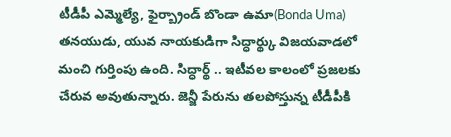టీడీపీ ఎమ్మెల్యే, ఫైర్బ్రాండ్ బొండా ఉమా(Bonda Uma) తనయుడు, యువ నాయకుడిగా సిద్ధార్థ్కు విజయవాడలో మంచి గుర్తింపు ఉంది. సిద్ధార్థ్ .. ఇటీవల కాలంలో ప్రజలకు చేరువ అవుతున్నారు. జెన్జీ పేరును తలపోస్తున్న టీడీపీకి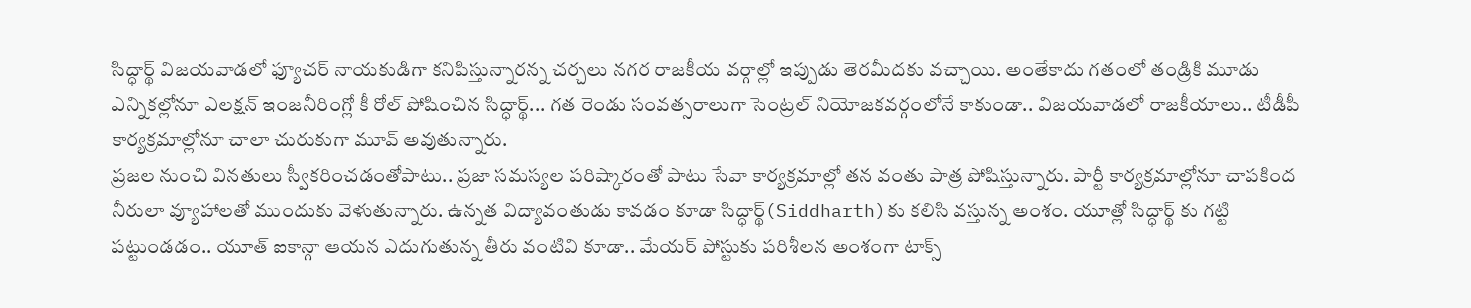సిద్ధార్థ్ విజయవాడలో ఫ్యూచర్ నాయకుడిగా కనిపిస్తున్నారన్న చర్చలు నగర రాజకీయ వర్గాల్లో ఇప్పుడు తెరమీదకు వచ్చాయి. అంతేకాదు గతంలో తండ్రికి మూడు ఎన్నికల్లోనూ ఎలక్షన్ ఇంజనీరింగ్లో కీ రోల్ పోషించిన సిద్ధార్థ్... గత రెండు సంవత్సరాలుగా సెంట్రల్ నియోజకవర్గంలోనే కాకుండా.. విజయవాడలో రాజకీయాలు.. టీడీపీ కార్యక్రమాల్లోనూ చాలా చురుకుగా మూవ్ అవుతున్నారు.
ప్రజల నుంచి వినతులు స్వీకరించడంతోపాటు.. ప్రజా సమస్యల పరిష్కారంతో పాటు సేవా కార్యక్రమాల్లో తన వంతు పాత్ర పోషిస్తున్నారు. పార్టీ కార్యక్రమాల్లోనూ చాపకింద నీరులా వ్యూహాలతో ముందుకు వెళుతున్నారు. ఉన్నత విద్యావంతుడు కావడం కూడా సిద్ధార్థ్(Siddharth)కు కలిసి వస్తున్న అంశం. యూత్లో సిద్ధార్థ్ కు గట్టి పట్టుండడం.. యూత్ ఐకాన్గా ఆయన ఎదుగుతున్న తీరు వంటివి కూడా.. మేయర్ పోస్టుకు పరిశీలన అంశంగా టాక్స్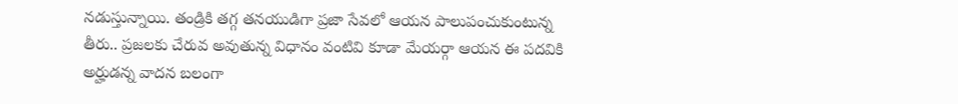నడుస్తున్నాయి. తండ్రికి తగ్గ తనయుడిగా ప్రజా సేవలో ఆయన పాలుపంచుకుంటున్న తీరు.. ప్రజలకు చేరువ అవుతున్న విధానం వంటివి కూడా మేయర్గా ఆయన ఈ పదవికి అర్హుడన్న వాదన బలంగా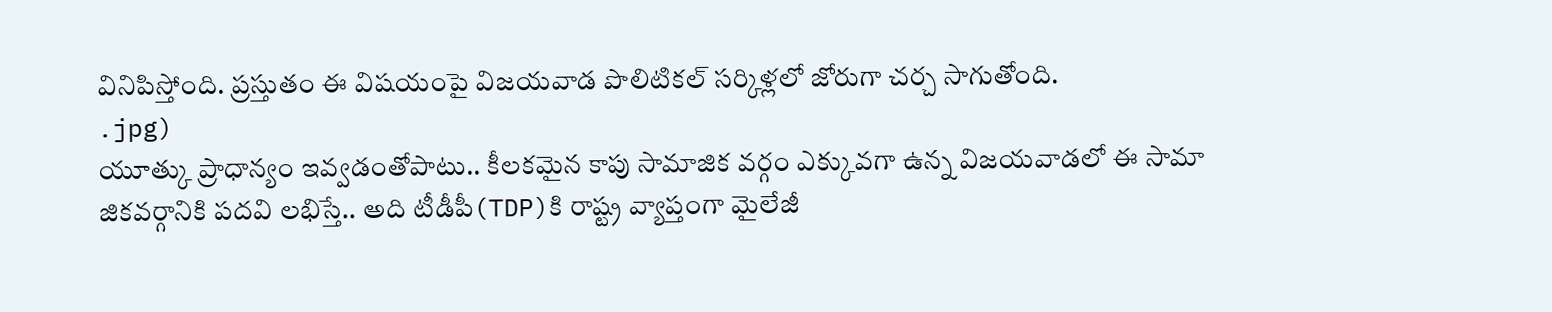వినిపిస్తోంది. ప్రస్తుతం ఈ విషయంపై విజయవాడ పొలిటికల్ సర్కిళ్లలో జోరుగా చర్చ సాగుతోంది.
.jpg)
యూత్కు ప్రాధాన్యం ఇవ్వడంతోపాటు.. కీలకమైన కాపు సామాజిక వర్గం ఎక్కువగా ఉన్న విజయవాడలో ఈ సామా జికవర్గానికి పదవి లభిస్తే.. అది టీడీపీ(TDP)కి రాష్ట్ర వ్యాప్తంగా మైలేజీ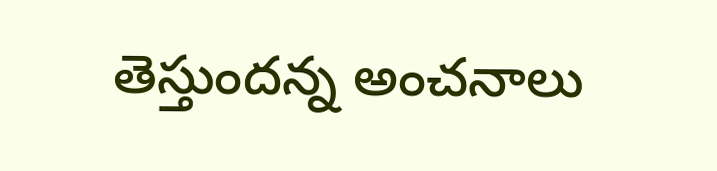తెస్తుందన్న అంచనాలు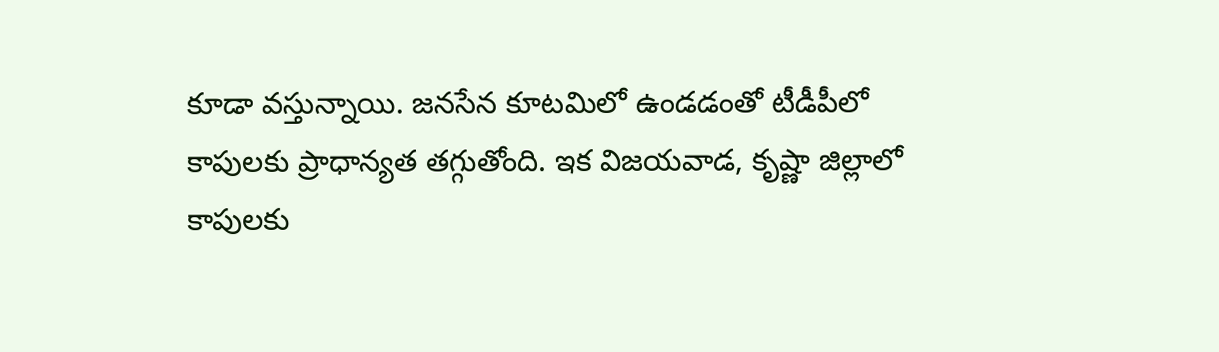కూడా వస్తున్నాయి. జనసేన కూటమిలో ఉండడంతో టీడీపీలో కాపులకు ప్రాధాన్యత తగ్గుతోంది. ఇక విజయవాడ, కృష్ణా జిల్లాలో కాపులకు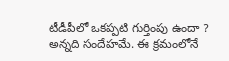టీడీపీలో ఒకప్పటి గుర్తింపు ఉందా ? అన్నది సందేహమే. ఈ క్రమంలోనే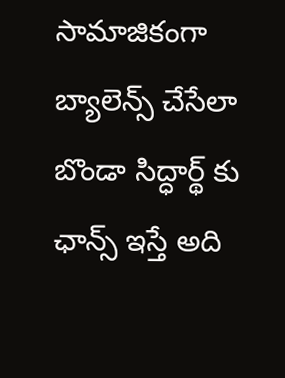సామాజికంగా బ్యాలెన్స్ చేసేలా బొండా సిద్ధార్థ్ కు ఛాన్స్ ఇస్తే అది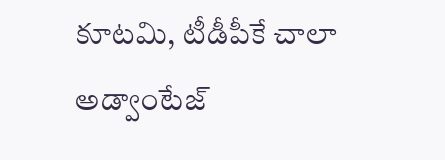కూటమి, టీడీపీకే చాలా అడ్వాంటేజ్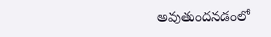అవుతుందనడంలో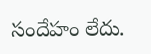సందేహం లేదు.